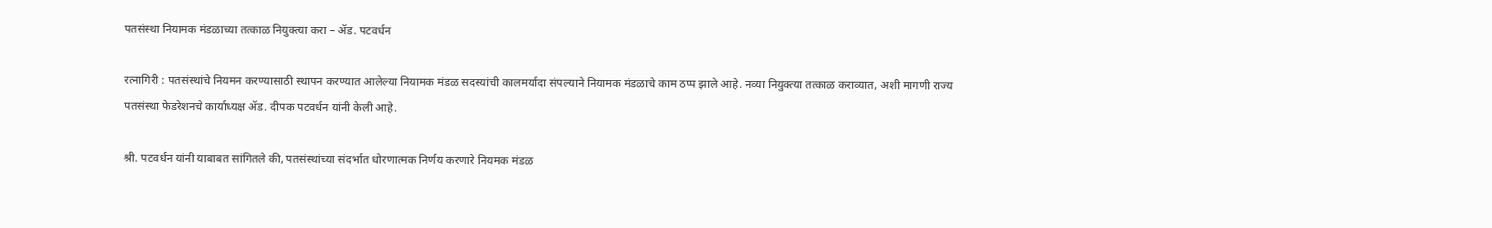पतसंस्था नियामक मंडळाच्या तत्काळ नियुक्त्या करा – ॲड. पटवर्धन

रत्नागिरी : पतसंस्थांचे नियमन करण्यासाठी स्थापन करण्यात आलेल्या नियामक मंडळ सदस्यांची कालमर्यादा संपल्याने नियामक मंडळाचे काम ठप्प झाले आहे. नव्या नियुक्त्या तत्काळ कराव्यात, अशी मागणी राज्य पतसंस्था फेडरेशनचे कार्याध्यक्ष ॲड. दीपक पटवर्धन यांनी केली आहे.

श्री. पटवर्धन यांनी याबाबत सांगितले की, पतसंस्थांच्या संदर्भात धोरणात्मक निर्णय करणारे नियमक मंडळ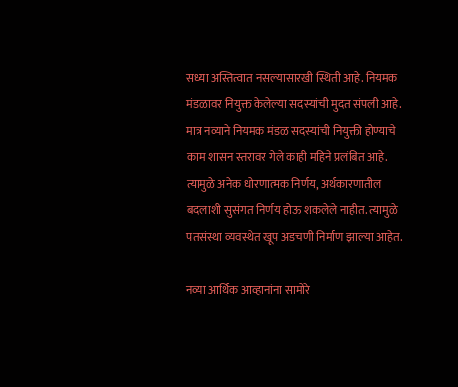सध्या अस्तित्वात नसल्यासारखी स्थिती आहे. नियमक मंडळावर नियुक्त केलेल्या सदस्यांची मुदत संपली आहे. मात्र नव्याने नियमक मंडळ सदस्यांची नियुक्ती होण्याचे काम शासन स्तरावर गेले काही महिने प्रलंबित आहे. त्यामुळे अनेक धोरणात्मक निर्णय, अर्थकारणातील बदलाशी सुसंगत निर्णय होऊ शकलेले नाहीत. त्यामुळे पतसंस्था व्यवस्थेत खूप अडचणी निर्माण झाल्या आहेत.

नव्या आर्थिक आव्हानांना सामोरे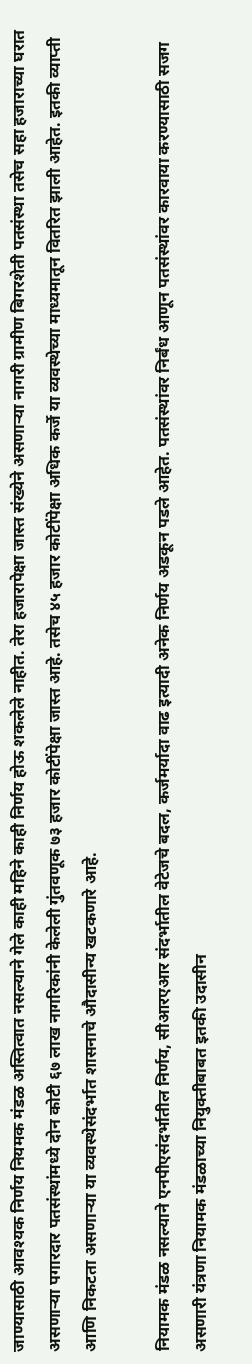जाण्यासाठी आवश्यक निर्णय नियमक मंडळ अस्तित्वात नसल्याने गेले काही महिने काही निर्णय होऊ शकलेले नाहीत. तेरा हजारापेक्षा जास्त संख्येने असणाऱ्या नागरी ग्रामीण बिगरशेती पतसंस्था तसेच सहा हजाराच्या घरात असणाऱ्या पगारदार पतसंस्थांमध्ये दोन कोटी ६७ लाख नागरिकांनी केलेली गुंतवणूक ७३ हजार कोटींपेक्षा जास्त आहे. तसेच ४५ हजार कोटींपेक्षा अधिक कर्जे या व्यवस्थेच्या माध्यमातून वितरित झाली आहेत. इतकी व्याप्ती आणि निकटता असणाऱ्या या व्यवस्थेसंदर्भात शासनाचे औदासीन्य खटकणारे आहे.

नियामक मंडळ नसल्याने एनपीएसंदर्भातील निर्णय, सीआरएआर संदर्भातील वेटेजचे बदल, कर्जमर्यादा वाढ इत्यादी अनेक निर्णय अडकून पडले आहेत. पतसंस्थांवर निर्बंध आणून पतसंस्थांवर कारवाया करण्यासाठी सजग असणारी यंत्रणा नियामक मंडळाच्या नियुक्तीबाबत इतकी उदासीन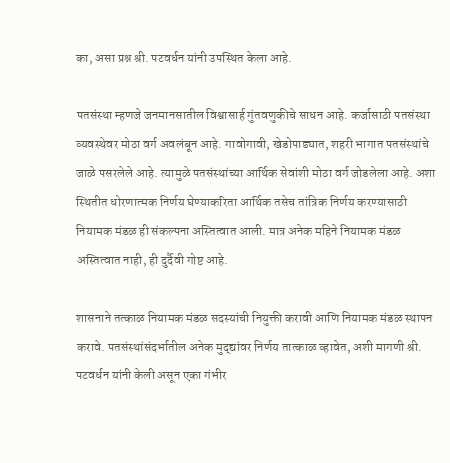का, असा प्रश्न श्री. पटवर्धन यांनी उपस्थित केला आहे.

पतसंस्था म्हणजे जनमानसातील विश्वासार्ह गुंतवणुकीचे साधन आहे. कर्जासाठी पतसंस्था व्यवस्थेवर मोठा वर्ग अवलंबून आहे. गावोगावी, खेडोपाड्यात, शहरी भागात पतसंस्थांचे जाळे पसरलेले आहे. त्यामुळे पतसंस्थांच्या आर्थिक सेवांशी मोठा वर्ग जोडलेला आहे. अशा स्थितीत धोरणात्मक निर्णय घेण्याकरिता आर्थिक तसेच तांत्रिक निर्णय करण्यासाठी नियामक मंडळ ही संकल्पना अस्तित्वात आली. मात्र अनेक महिने नियामक मंडळ अस्तित्वात नाही, ही दुर्दैवी गोष्ट आहे.

शासनाने तत्काळ नियामक मंडळ सदस्यांची नियुक्ती करावी आणि नियामक मंडळ स्थापन करावे. पतसंस्थांसंदर्भातील अनेक मुद्द्यांवर निर्णय तात्काळ व्हावेत, अशी मागणी श्री. पटवर्धन यांनी केली असून एका गंभीर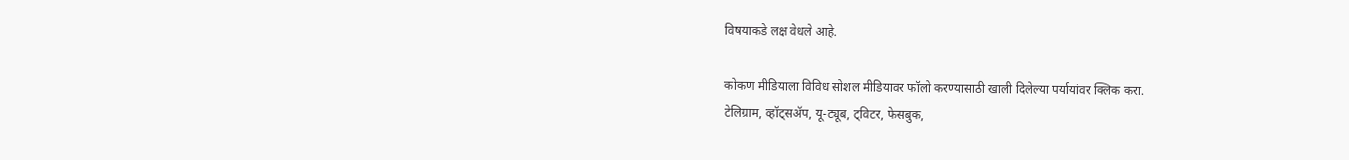विषयाकडे लक्ष वेधले आहे.

कोकण मीडियाला विविध सोशल मीडियावर फॉलो करण्यासाठी खाली दिलेल्या पर्यायांवर क्लिक करा.
टेलिग्राम, व्हॉट्सॲप, यू-ट्यूब, ट्विटर, फेसबुक,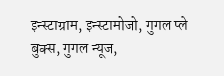इन्स्टाग्राम, इन्स्टामोजो, गुगल प्ले बुक्स, गुगल न्यूज,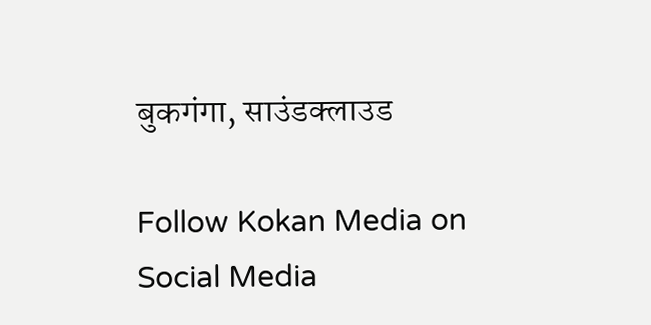बुकगंगा, साउंडक्लाउड

Follow Kokan Media on Social Media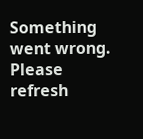Something went wrong. Please refresh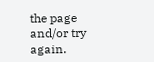the page and/or try again.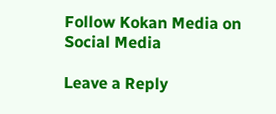Follow Kokan Media on Social Media

Leave a Reply